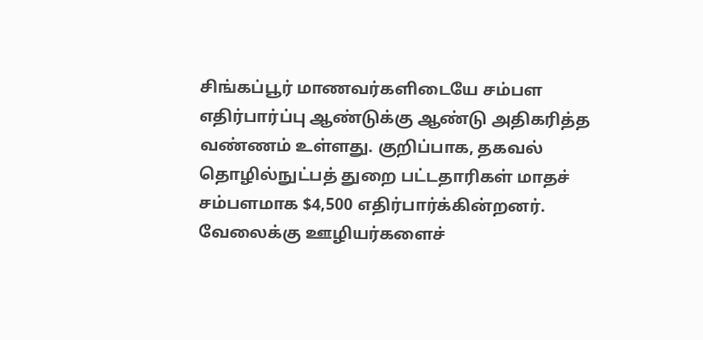சிங்கப்பூர் மாணவர்களிடையே சம்பள எதிர்பார்ப்பு ஆண்டுக்கு ஆண்டு அதிகரித்த வண்ணம் உள்ளது. குறிப்பாக, தகவல் தொழில்நுட்பத் துறை பட்டதாரிகள் மாதச் சம்பளமாக $4,500 எதிர்பார்க்கின்றனர்.
வேலைக்கு ஊழியர்களைச்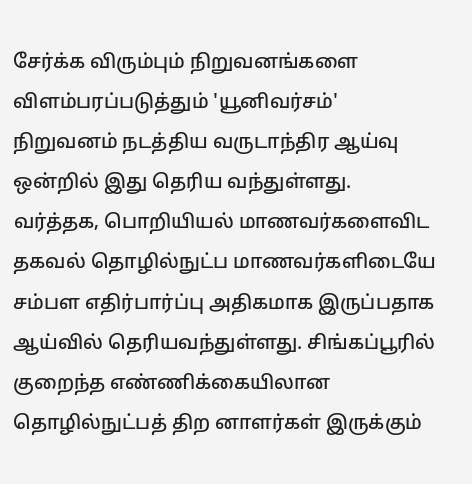சேர்க்க விரும்பும் நிறுவனங்களை விளம்பரப்படுத்தும் 'யூனிவர்சம்' நிறுவனம் நடத்திய வருடாந்திர ஆய்வு ஒன்றில் இது தெரிய வந்துள்ளது.
வர்த்தக, பொறியியல் மாணவர்களைவிட தகவல் தொழில்நுட்ப மாணவர்களிடையே சம்பள எதிர்பார்ப்பு அதிகமாக இருப்பதாக ஆய்வில் தெரியவந்துள்ளது. சிங்கப்பூரில் குறைந்த எண்ணிக்கையிலான தொழில்நுட்பத் திற னாளர்கள் இருக்கும்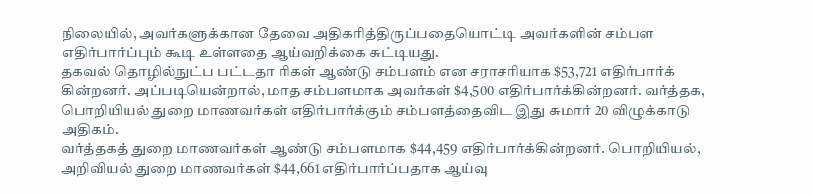நிலையில், அவர்களுக்கான தேவை அதிகரித்திருப்பதையொட்டி அவர்களின் சம்பள எதிர்பார்ப்பும் கூடி உள்ளதை ஆய்வறிக்கை சுட்டியது.
தகவல் தொழில்நுட்ப பட்டதா ரிகள் ஆண்டு சம்பளம் என சராசரியாக $53,721 எதிர்பார்க் கின்றனர். அப்படியென்றால், மாத சம்பளமாக அவர்கள் $4,500 எதிர்பார்க்கின்றனர். வர்த்தக, பொறியியல் துறை மாணவர்கள் எதிர்பார்க்கும் சம்பளத்தைவிட இது சுமார் 20 விழுக்காடு அதிகம்.
வர்த்தகத் துறை மாணவர்கள் ஆண்டு சம்பளமாக $44,459 எதிர்பார்க்கின்றனர். பொறியியல், அறிவியல் துறை மாணவர்கள் $44,661 எதிர்பார்ப்பதாக ஆய்வு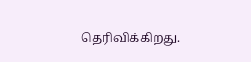தெரிவிக்கிறது.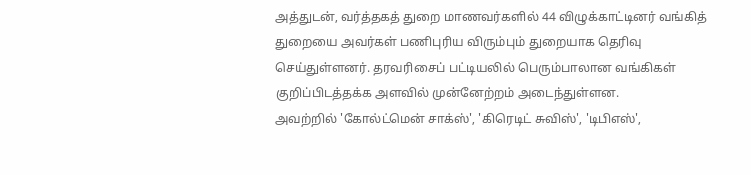அத்துடன், வர்த்தகத் துறை மாணவர்களில் 44 விழுக்காட்டினர் வங்கித் துறையை அவர்கள் பணிபுரிய விரும்பும் துறையாக தெரிவு செய்துள்ளனர். தரவரிசைப் பட்டியலில் பெரும்பாலான வங்கிகள் குறிப்பிடத்தக்க அளவில் முன்னேற்றம் அடைந்துள்ளன.
அவற்றில் 'கோல்ட்மென் சாக்ஸ்', 'கிரெடிட் சுவிஸ்', 'டிபிஎஸ்',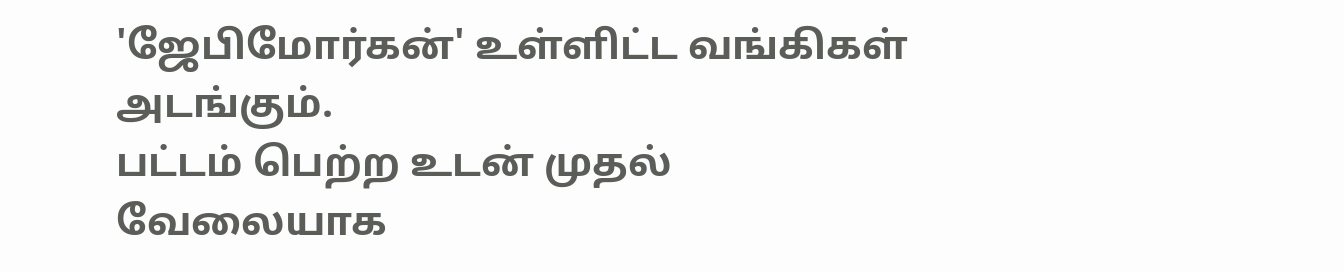'ஜேபிமோர்கன்' உள்ளிட்ட வங்கிகள் அடங்கும்.
பட்டம் பெற்ற உடன் முதல் வேலையாக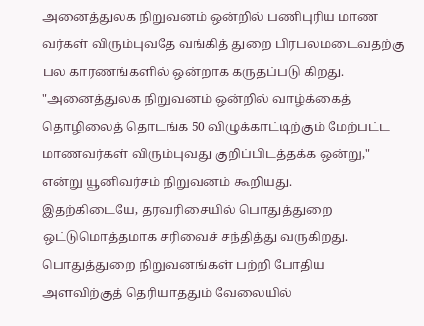அனைத்துலக நிறுவனம் ஒன்றில் பணிபுரிய மாண வர்கள் விரும்புவதே வங்கித் துறை பிரபலமடைவதற்கு பல காரணங்களில் ஒன்றாக கருதப்படு கிறது.
"அனைத்துலக நிறுவனம் ஒன்றில் வாழ்க்கைத் தொழிலைத் தொடங்க 50 விழுக்காட்டிற்கும் மேற்பட்ட மாணவர்கள் விரும்புவது குறிப்பிடத்தக்க ஒன்று," என்று யூனிவர்சம் நிறுவனம் கூறியது.
இதற்கிடையே, தரவரிசையில் பொதுத்துறை ஒட்டுமொத்தமாக சரிவைச் சந்தித்து வருகிறது. பொதுத்துறை நிறுவனங்கள் பற்றி போதிய அளவிற்குத் தெரியாததும் வேலையில்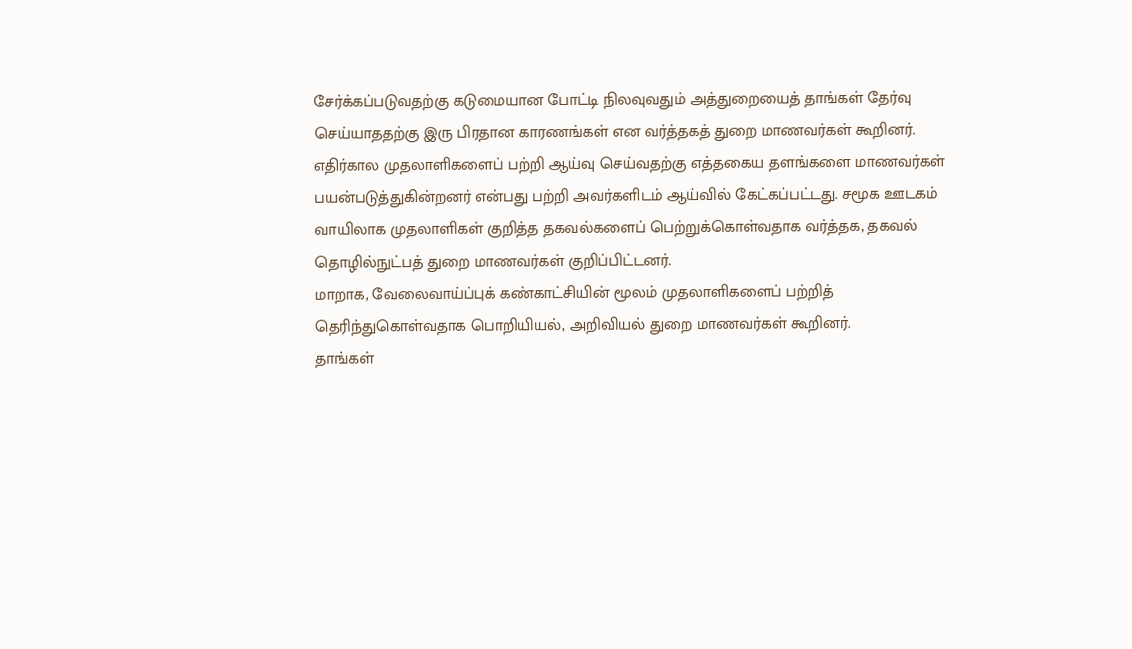சேர்க்கப்படுவதற்கு கடுமையான போட்டி நிலவுவதும் அத்துறையைத் தாங்கள் தேர்வு செய்யாததற்கு இரு பிரதான காரணங்கள் என வர்த்தகத் துறை மாணவர்கள் கூறினர்.
எதிர்கால முதலாளிகளைப் பற்றி ஆய்வு செய்வதற்கு எத்தகைய தளங்களை மாணவர்கள் பயன்படுத்துகின்றனர் என்பது பற்றி அவர்களிடம் ஆய்வில் கேட்கப்பட்டது. சமூக ஊடகம் வாயிலாக முதலாளிகள் குறித்த தகவல்களைப் பெற்றுக்கொள்வதாக வர்த்தக, தகவல் தொழில்நுட்பத் துறை மாணவர்கள் குறிப்பிட்டனர்.
மாறாக, வேலைவாய்ப்புக் கண்காட்சியின் மூலம் முதலாளிகளைப் பற்றித் தெரிந்துகொள்வதாக பொறியியல், அறிவியல் துறை மாணவர்கள் கூறினர்.
தாங்கள்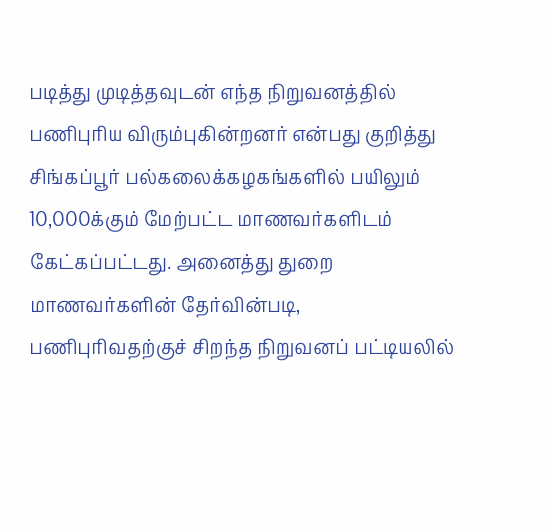படித்து முடித்தவுடன் எந்த நிறுவனத்தில் பணிபுரிய விரும்புகின்றனர் என்பது குறித்து சிங்கப்பூர் பல்கலைக்கழகங்களில் பயிலும் 10,000க்கும் மேற்பட்ட மாணவர்களிடம் கேட்கப்பட்டது. அனைத்து துறை மாணவர்களின் தேர்வின்படி, பணிபுரிவதற்குச் சிறந்த நிறுவனப் பட்டியலில்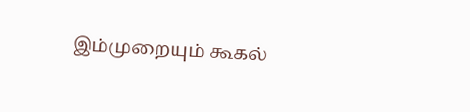இம்முறையும் கூகல்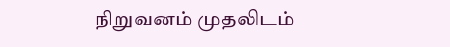நிறுவனம் முதலிடம்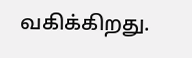வகிக்கிறது.